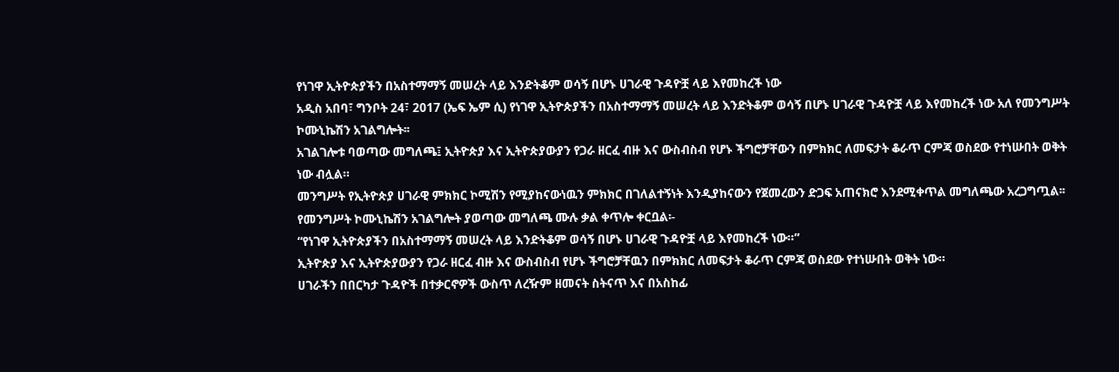የነገዋ ኢትዮጵያችን በአስተማማኝ መሠረት ላይ እንድትቆም ወሳኝ በሆኑ ሀገራዊ ጉዳዮቿ ላይ እየመከረች ነው
አዲስ አበባ፣ ግንቦት 24፣ 2017 (ኤፍ ኤም ሲ) የነገዋ ኢትዮጵያችን በአስተማማኝ መሠረት ላይ እንድትቆም ወሳኝ በሆኑ ሀገራዊ ጉዳዮቿ ላይ እየመከረች ነው አለ የመንግሥት ኮሙኒኬሽን አገልግሎት፡፡
አገልገሎቱ ባወጣው መግለጫ፤ ኢትዮጵያ እና ኢትዮጵያውያን የጋራ ዘርፈ ብዙ እና ውስብስብ የሆኑ ችግሮቻቸውን በምክክር ለመፍታት ቆራጥ ርምጃ ወስደው የተነሡበት ወቅት ነው ብሏል።
መንግሥት የኢትዮጵያ ሀገራዊ ምክክር ኮሚሽን የሚያከናውነዉን ምክክር በገለልተኝነት እንዲያከናውን የጀመረውን ድጋፍ አጠናክሮ እንደሚቀጥል መግለጫው አረጋግጧል፡፡
የመንግሥት ኮሙኒኬሽን አገልግሎት ያወጣው መግለጫ ሙሉ ቃል ቀጥሎ ቀርቧል፡-
“የነገዋ ኢትዮጵያችን በአስተማማኝ መሠረት ላይ እንድትቆም ወሳኝ በሆኑ ሀገራዊ ጉዳዮቿ ላይ እየመከረች ነው።”
ኢትዮጵያ እና ኢትዮጵያውያን የጋራ ዘርፈ ብዙ እና ውስብስብ የሆኑ ችግሮቻቸዉን በምክክር ለመፍታት ቆራጥ ርምጃ ወስደው የተነሡበት ወቅት ነው።
ሀገራችን በበርካታ ጉዳዮች በተቃርኖዎች ውስጥ ለረዥም ዘመናት ስትናጥ እና በአስከፊ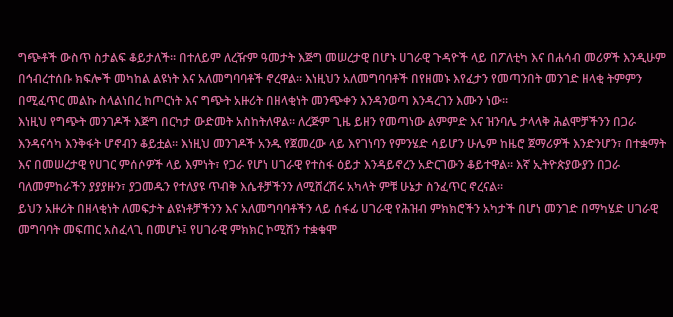ግጭቶች ውስጥ ስታልፍ ቆይታለች። በተለይም ለረዥም ዓመታት እጅግ መሠረታዊ በሆኑ ሀገራዊ ጉዳዮች ላይ በፖለቲካ እና በሐሳብ መሪዎች እንዲሁም በኅብረተሰቡ ክፍሎች መካከል ልዩነት እና አለመግባባቶች ኖረዋል። እነዚህን አለመግባባቶች በየዘመኑ እየፈታን የመጣንበት መንገድ ዘላቂ ትምምን በሚፈጥር መልኩ ስላልነበረ ከጦርነት እና ግጭት አዙሪት በዘላቂነት መንጭቀን እንዳንወጣ እንዳረገን እሙን ነው።
እነዚህ የግጭት መንገዶች እጅግ በርካታ ውድመት አስከትለዋል። ለረጅም ጊዜ ይዘን የመጣነው ልምምድ እና ዝንባሌ ታላላቅ ሕልሞቻችንን በጋራ እንዳናሳካ እንቅፋት ሆኖብን ቆይቷል። እነዚህ መንገዶች አንዱ የጀመረው ላይ እየገነባን የምንሄድ ሳይሆን ሁሌም ከዜሮ ጀማሪዎች እንድንሆን፣ በተቋማት እና በመሠረታዊ የሀገር ምሰሶዎች ላይ እምነት፣ የጋራ የሆነ ሀገራዊ የተስፋ ዕይታ እንዳይኖረን አድርገውን ቆይተዋል። እኛ ኢትዮጵያውያን በጋራ ባለመምከራችን ያያያዙን፣ ያጋመዱን የተለያዩ ጥብቅ እሴቶቻችንን ለሚሸረሽሩ አካላት ምቹ ሁኔታ ስንፈጥር ኖረናል።
ይህን አዙሪት በዘላቂነት ለመፍታት ልዩነቶቻችንን እና አለመግባባቶችን ላይ ሰፋፊ ሀገራዊ የሕዝብ ምክክሮችን አካታች በሆነ መንገድ በማካሄድ ሀገራዊ መግባባት መፍጠር አስፈላጊ በመሆኑ፤ የሀገራዊ ምክክር ኮሚሽን ተቋቁሞ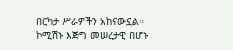በርካታ ሥራዎችን አከናውኗል። ኮሚሽኑ እጅግ መሠረታዊ በሆኑ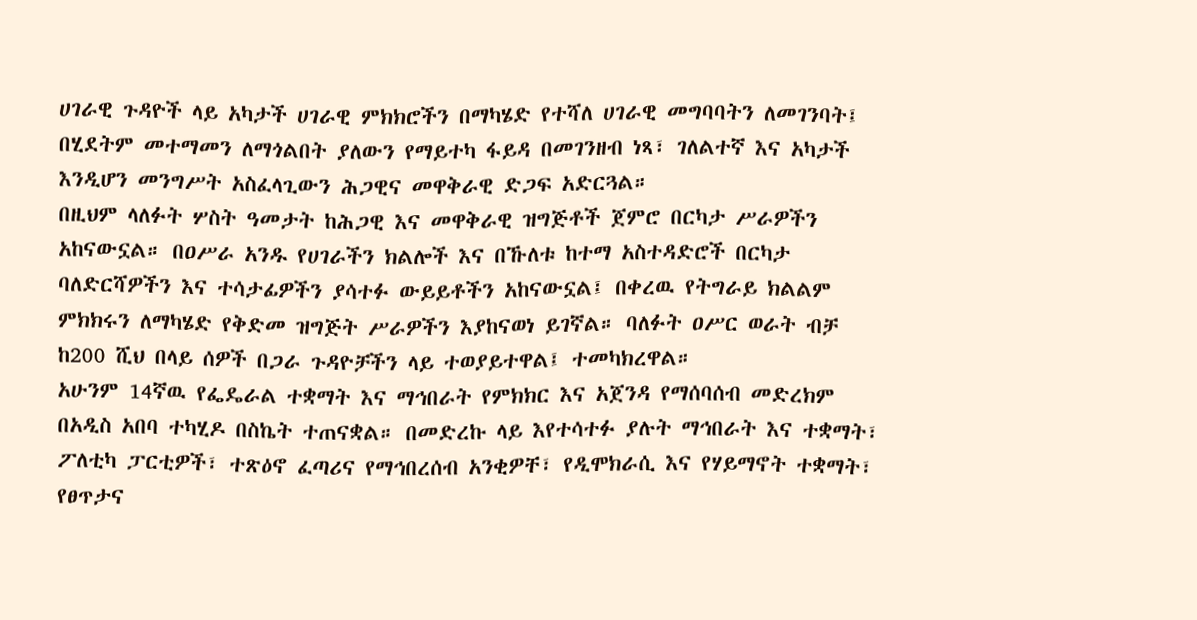ሀገራዊ ጉዳዮች ላይ አካታች ሀገራዊ ምክክሮችን በማካሄድ የተሻለ ሀገራዊ መግባባትን ለመገንባት፤ በሂደትም መተማመን ለማጎልበት ያለውን የማይተካ ፋይዳ በመገንዘብ ነጻ፣ ገለልተኛ እና አካታች እንዲሆን መንግሥት አስፈላጊውን ሕጋዊና መዋቅራዊ ድጋፍ አድርጓል።
በዚህም ላለፉት ሦስት ዓመታት ከሕጋዊ እና መዋቅራዊ ዝግጅቶች ጀምሮ በርካታ ሥራዎችን አከናውኗል። በዐሥራ አንዱ የሀገራችን ክልሎች እና በኹለቱ ከተማ አስተዳድሮች በርካታ ባለድርሻዎችን እና ተሳታፊዎችን ያሳተፉ ውይይቶችን አከናውኗል፤ በቀረዉ የትግራይ ክልልም ምክክሩን ለማካሄድ የቅድመ ዝግጅት ሥራዎችን እያከናወነ ይገኛል። ባለፉት ዐሥር ወራት ብቻ ከ200 ሺህ በላይ ሰዎች በጋራ ጉዳዮቻችን ላይ ተወያይተዋል፤ ተመካክረዋል።
አሁንም 14ኛዉ የፌዴራል ተቋማት እና ማኅበራት የምክክር እና አጀንዳ የማሰባሰብ መድረክም በአዲስ አበባ ተካሂዶ በስኬት ተጠናቋል። በመድረኩ ላይ እየተሳተፉ ያሉት ማኅበራት እና ተቋማት፣ ፖለቲካ ፓርቲዎች፣ ተጽዕኖ ፈጣሪና የማኅበረሰብ አንቂዎቸ፣ የዲሞክራሲ እና የሃይማኖት ተቋማት፣ የፀጥታና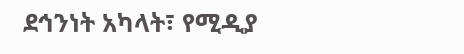ደኅንነት አካላት፣ የሚዲያ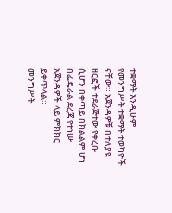ተቋማት እንዲሁም የመንግሥት ተቋማት ተወካዮች ናቸው። አጀንዳዎቹ በተለያዩ ዘርፎች ተደራጅተው የቀረቡ ሲሆን በቀጣይ በክልልም ሆነ በፌዴራል ደረጃ የተነሡ አጀንዳዎች ላይ ምክክር ይቀጥላል።
መንግሥት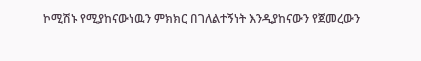ኮሚሽኑ የሚያከናውነዉን ምክክር በገለልተኝነት እንዲያከናውን የጀመረውን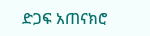ድጋፍ አጠናክሮ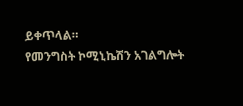ይቀጥላል።
የመንግስት ኮሚኒኬሽን አገልግሎት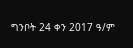ግንቦት 24 ቀን 2017 ዓ/ም